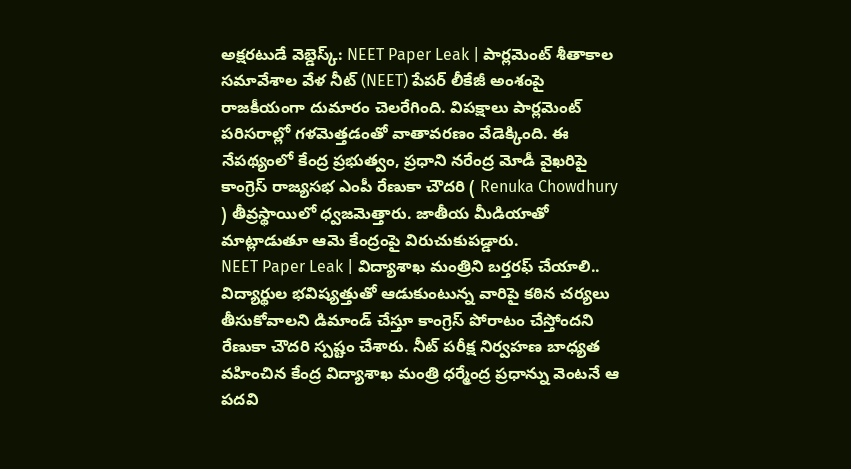అక్షరటుడే వెబ్డెస్క్: NEET Paper Leak | పార్లమెంట్ శీతాకాల సమావేశాల వేళ నీట్ (NEET) పేపర్ లీకేజీ అంశంపై రాజకీయంగా దుమారం చెలరేగింది. విపక్షాలు పార్లమెంట్ పరిసరాల్లో గళమెత్తడంతో వాతావరణం వేడెక్కింది. ఈ నేపథ్యంలో కేంద్ర ప్రభుత్వం, ప్రధాని నరేంద్ర మోడీ వైఖరిపై కాంగ్రెస్ రాజ్యసభ ఎంపీ రేణుకా చౌదరి ( Renuka Chowdhury ) తీవ్రస్థాయిలో ధ్వజమెత్తారు. జాతీయ మీడియాతో మాట్లాడుతూ ఆమె కేంద్రంపై విరుచుకుపడ్డారు.
NEET Paper Leak | విద్యాశాఖ మంత్రిని బర్తరఫ్ చేయాలి..
విద్యార్థుల భవిష్యత్తుతో ఆడుకుంటున్న వారిపై కఠిన చర్యలు తీసుకోవాలని డిమాండ్ చేస్తూ కాంగ్రెస్ పోరాటం చేస్తోందని రేణుకా చౌదరి స్పష్టం చేశారు. నీట్ పరీక్ష నిర్వహణ బాధ్యత వహించిన కేంద్ర విద్యాశాఖ మంత్రి ధర్మేంద్ర ప్రధాన్ను వెంటనే ఆ పదవి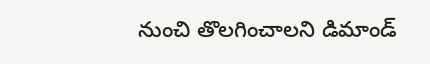నుంచి తొలగించాలని డిమాండ్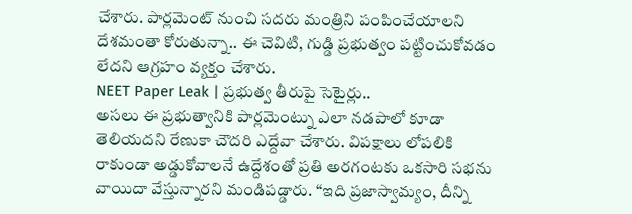చేశారు. పార్లమెంట్ నుంచి సదరు మంత్రిని పంపించేయాలని దేశమంతా కోరుతున్నా.. ఈ చెవిటి, గుడ్డి ప్రభుత్వం పట్టించుకోవడం లేదని ఆగ్రహం వ్యక్తం చేశారు.
NEET Paper Leak | ప్రభుత్వ తీరుపై సెటైర్లు..
అసలు ఈ ప్రభుత్వానికి పార్లమెంట్ను ఎలా నడపాలో కూడా తెలియదని రేణుకా చౌదరి ఎద్దేవా చేశారు. విపక్షాలు లోపలికి రాకుండా అడ్డుకోవాలనే ఉద్దేశంతో ప్రతి అరగంటకు ఒకసారి సభను వాయిదా వేస్తున్నారని మండిపడ్డారు. “ఇది ప్రజాస్వామ్యం, దీన్ని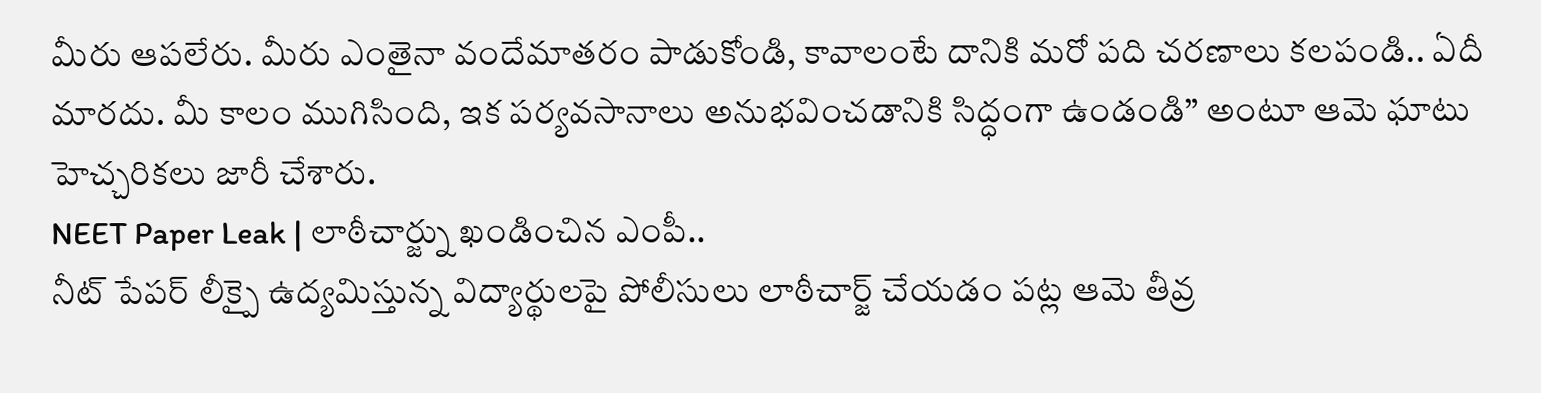మీరు ఆపలేరు. మీరు ఎంతైనా వందేమాతరం పాడుకోండి, కావాలంటే దానికి మరో పది చరణాలు కలపండి.. ఏదీ మారదు. మీ కాలం ముగిసింది, ఇక పర్యవసానాలు అనుభవించడానికి సిద్ధంగా ఉండండి” అంటూ ఆమె ఘాటు హెచ్చరికలు జారీ చేశారు.
NEET Paper Leak | లాఠీచార్జ్ను ఖండించిన ఎంపీ..
నీట్ పేపర్ లీక్పై ఉద్యమిస్తున్న విద్యార్థులపై పోలీసులు లాఠీచార్జ్ చేయడం పట్ల ఆమె తీవ్ర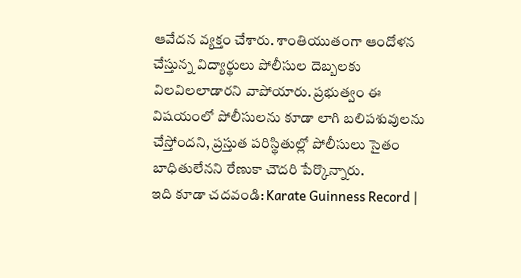ఆవేదన వ్యక్తం చేశారు. శాంతియుతంగా ఆందోళన చేస్తున్న విద్యార్థులు పోలీసుల దెబ్బలకు విలవిలలాడారని వాపోయారు. ప్రభుత్వం ఈ విషయంలో పోలీసులను కూడా లాగి బలిపశువులను చేస్తోందని, ప్రస్తుత పరిస్థితుల్లో పోలీసులు సైతం బాధితులేనని రేణుకా చౌదరి పేర్కొన్నారు.
ఇది కూడా చదవండి: Karate Guinness Record |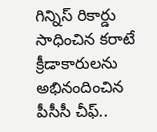గిన్నిస్ రికార్డు సాధించిన కరాటే క్రీడాకారులను అభినందించిన పీసీసీ చీఫ్..